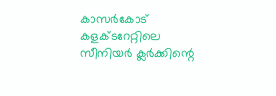കാസര്‍കോട് കളക്ടറേറ്റിലെ സീനിയര്‍ ക്ലര്‍ക്കിന്റെ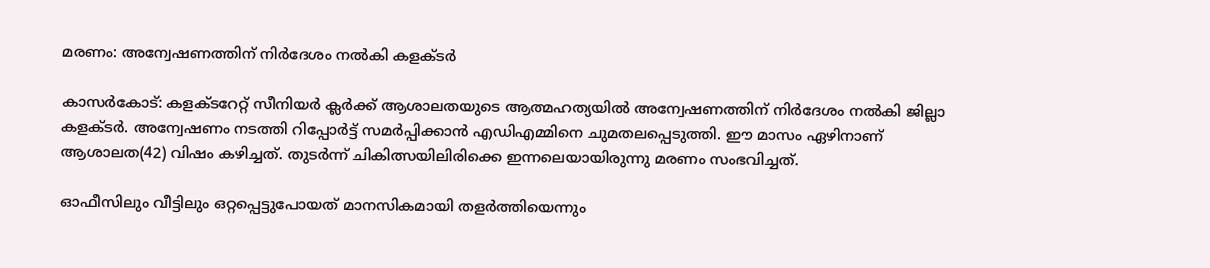മരണം: അന്വേഷണത്തിന് നിര്‍ദേശം നല്‍കി കളക്ടര്‍

കാസര്‍കോട്: കളക്ടറേറ്റ് സീനിയര്‍ ക്ലര്‍ക്ക് ആശാലതയുടെ ആത്മഹത്യയില്‍ അന്വേഷണത്തിന് നിര്‍ദേശം നല്‍കി ജില്ലാ കളക്ടര്‍. അന്വേഷണം നടത്തി റിപ്പോര്‍ട്ട് സമര്‍പ്പിക്കാന്‍ എഡിഎമ്മിനെ ചുമതലപ്പെടുത്തി. ഈ മാസം ഏഴിനാണ് ആശാലത(42) വിഷം കഴിച്ചത്. തുടര്‍ന്ന് ചികിത്സയിലിരിക്കെ ഇന്നലെയായിരുന്നു മരണം സംഭവിച്ചത്.

ഓഫീസിലും വീട്ടിലും ഒറ്റപ്പെട്ടുപോയത് മാനസികമായി തളര്‍ത്തിയെന്നും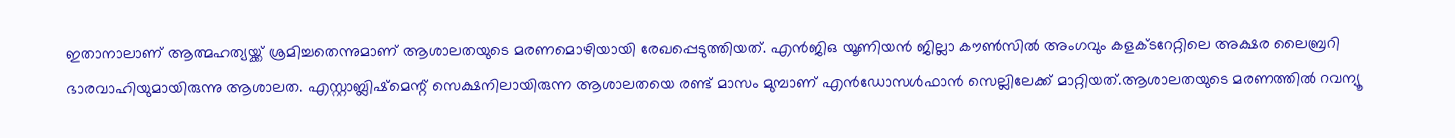ഇതാനാലാണ് ആത്മഹത്യയ്ക്ക് ശ്രമിച്ചതെന്നുമാണ് ആശാലതയുടെ മരണമൊഴിയായി രേഖപ്പെടുത്തിയത്. എന്‍ജിഒ യൂണിയന്‍ ജില്ലാ കൗണ്‍സില്‍ അംഗവും കളക്ടറേറ്റിലെ അക്ഷര ലൈബ്രറി ഭാരവാഹിയുമായിരുന്നു ആശാലത. എസ്റ്റാബ്ലിഷ്‌മെന്റ് സെക്ഷനിലായിരുന്ന ആശാലതയെ രണ്ട് മാസം മുമ്പാണ് എന്‍ഡോസള്‍ഫാന്‍ സെല്ലിലേക്ക് മാറ്റിയത്.ആശാലതയുടെ മരണത്തില്‍ റവന്യൂ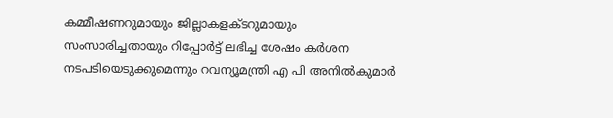കമ്മീഷണറുമായും ജില്ലാകളക്ടറുമായും സംസാരിച്ചതായും റിപ്പോര്‍ട്ട് ലഭിച്ച ശേഷം കര്‍ശന നടപടിയെടുക്കുമെന്നും റവന്യൂമന്ത്രി എ പി അനില്‍കുമാര്‍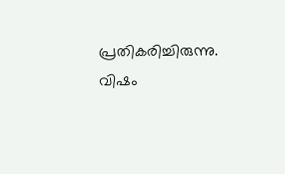പ്രതികരിച്ചിരുന്നു. വിഷം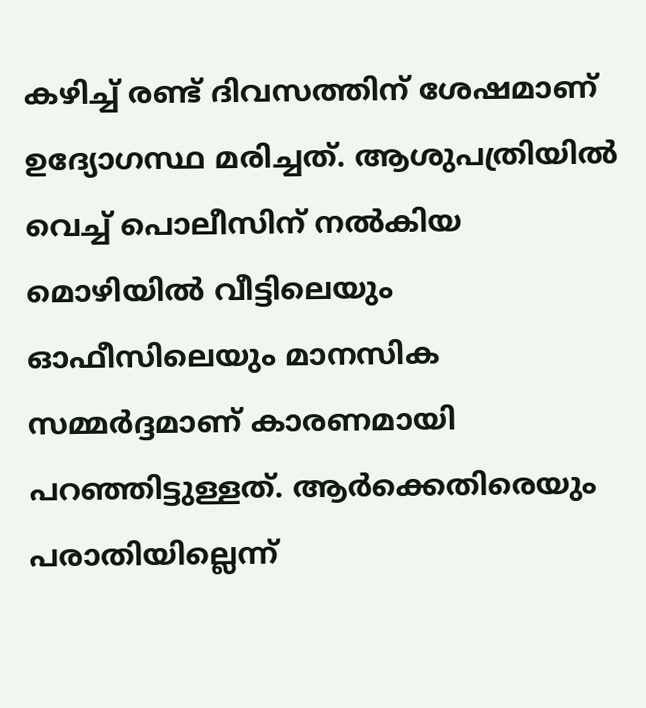കഴിച്ച് രണ്ട് ദിവസത്തിന് ശേഷമാണ് ഉദ്യോഗസ്ഥ മരിച്ചത്. ആശുപത്രിയില്‍ വെച്ച് പൊലീസിന് നല്‍കിയ മൊഴിയില്‍ വീട്ടിലെയും ഓഫീസിലെയും മാനസിക സമ്മര്‍ദ്ദമാണ് കാരണമായി പറഞ്ഞിട്ടുള്ളത്. ആര്‍ക്കെതിരെയും പരാതിയില്ലെന്ന്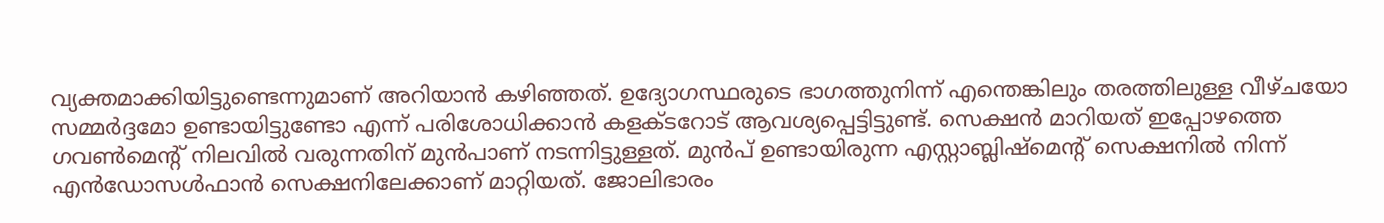വ്യക്തമാക്കിയിട്ടുണ്ടെന്നുമാണ് അറിയാന്‍ കഴിഞ്ഞത്. ഉദ്യോഗസ്ഥരുടെ ഭാഗത്തുനിന്ന് എന്തെങ്കിലും തരത്തിലുള്ള വീഴ്ചയോ സമ്മര്‍ദ്ദമോ ഉണ്ടായിട്ടുണ്ടോ എന്ന് പരിശോധിക്കാന്‍ കളക്ടറോട് ആവശ്യപ്പെട്ടിട്ടുണ്ട്. സെക്ഷന്‍ മാറിയത് ഇപ്പോഴത്തെ ഗവണ്‍മെന്റ് നിലവില്‍ വരുന്നതിന് മുന്‍പാണ് നടന്നിട്ടുള്ളത്. മുന്‍പ് ഉണ്ടായിരുന്ന എസ്റ്റാബ്ലിഷ്‌മെന്റ് സെക്ഷനില്‍ നിന്ന് എന്‍ഡോസള്‍ഫാന്‍ സെക്ഷനിലേക്കാണ് മാറ്റിയത്. ജോലിഭാരം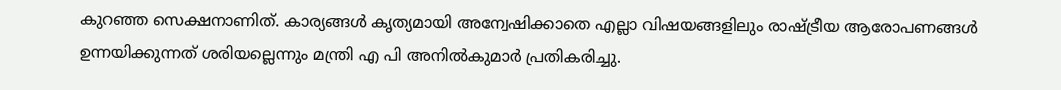കുറഞ്ഞ സെക്ഷനാണിത്. കാര്യങ്ങള്‍ കൃത്യമായി അന്വേഷിക്കാതെ എല്ലാ വിഷയങ്ങളിലും രാഷ്ട്രീയ ആരോപണങ്ങള്‍ ഉന്നയിക്കുന്നത് ശരിയല്ലെന്നും മന്ത്രി എ പി അനില്‍കുമാര്‍ പ്രതികരിച്ചു.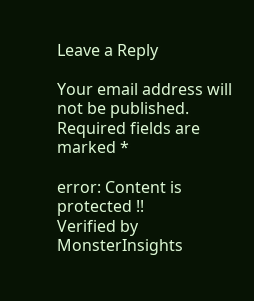Leave a Reply

Your email address will not be published. Required fields are marked *

error: Content is protected !!
Verified by MonsterInsights